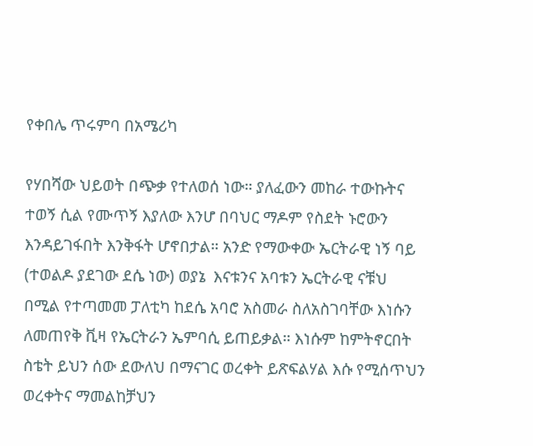የቀበሌ ጥሩምባ በአሜሪካ

የሃበሻው ህይወት በጭቃ የተለወሰ ነው። ያለፈውን መከራ ተውኩትና ተወኝ ሲል የሙጥኝ እያለው እንሆ በባህር ማዶም የስደት ኑሮውን እንዳይገፋበት እንቅፋት ሆኖበታል። አንድ የማውቀው ኤርትራዊ ነኝ ባይ (ተወልዶ ያደገው ደሴ ነው) ወያኔ  እናቱንና አባቱን ኤርትራዊ ናቹህ በሚል የተጣመመ ፓለቲካ ከደሴ አባሮ አስመራ ስለአስገባቸው እነሱን ለመጠየቅ ቪዛ የኤርትራን ኤምባሲ ይጠይቃል። እነሱም ከምትኖርበት ስቴት ይህን ሰው ደውለህ በማናገር ወረቀት ይጽፍልሃል እሱ የሚሰጥህን ወረቀትና ማመልከቻህን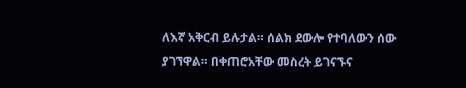ለእኛ አቅርብ ይሉታል። ሰልክ ደውሎ የተባለውን ሰው ያገኘዋል። በቀጠሮአቸው መስረት ይገናኙና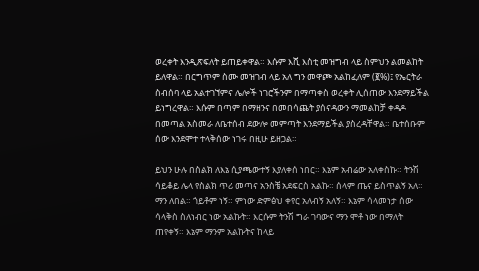ወረቀት እንዲጽፍለት ይጠይቀዋል። እሱም እሺ እስቲ መዝግብ ላይ ስምህን ልመልከት ይለዋል። በርግጥም ስሙ መዝገብ ላይ አለ ግን መዋጮ አልከፈለም (፪%)፤ የኤርትራ ስብሰባ ላይ አልተገኘምና ሌሎች ነገሮችንም በማጣቀስ ወረቀት ሊሰጠው እንደማይችል ይነግረዋል። እሱም በጣም በማዘንና በመበሳጨት ያሰናዳውን ማመልከቻ ቀዳዶ በመጣል አስመራ ለቤተሰብ ደውሎ መምጣት እንደማይችል ያስረዳቸዋል። ቤተሰቡም ሰው እንደሞተ ተላቅሰው ነገሩ በዚሁ ይዘጋል።

ይህን ሁሉ በስልክ ለእኔ ሲያጫውተኝ እያለቀሰ ነበር። እኔም አብሬው አለቀስኩ። ትንሽ ሳይቆይ ሌላ የስልክ ጥሪ መጣና አንስቼ አደፍርስ አልኩ። ሰላም ጤና ይስጥልኝ አለ። ማን ለበል። ጎይቶም ነኝ። ምነው ድምፅህ ቀየር አለብኝ አለኝ። እኔም ሳላመነታ ሰው ሳላቅስ ስለነብር ነው አልኩት። እርሱም ትንሽ ግራ ገባውና ማን ሞቶ ነው በማለት ጠየቀኝ። እኔም ማንም አልኩትና ከላይ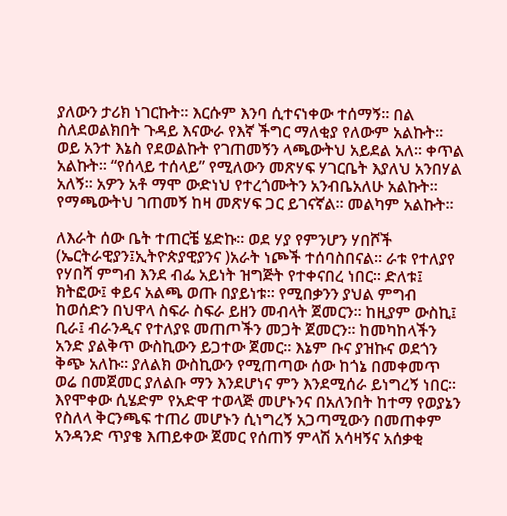ያለውን ታሪክ ነገርኩት። እርሱም እንባ ሲተናነቀው ተሰማኝ። በል ስለደወልክበት ጉዳይ እናውራ የእኛ ችግር ማለቂያ የለውም አልኩት። ወይ አንተ እኔስ የደወልኩት የገጠመኝን ላጫውትህ አይደል አለ። ቀጥል አልኩት። “የሰላይ ተሰላይ” የሚለውን መጽሃፍ ሃገርቤት እያለህ አንበሃል አለኝ። አዎን አቶ ማሞ ውድነህ የተረጎሙትን አንብቤአለሁ አልኩት። የማጫውትህ ገጠመኝ ከዛ መጽሃፍ ጋር ይገናኛል። መልካም አልኩት።

ለእራት ሰው ቤት ተጠርቼ ሄድኩ። ወደ ሃያ የምንሆን ሃበሾች (ኤርትራዊያን፤ኢትዮጵያዊያንና )አራት ነጮች ተሰባስበናል። ራቱ የተለያየ የሃበሻ ምግብ እንደ ብፌ አይነት ዝግጅት የተቀናበረ ነበር። ድለቱ፤ ክትፎው፤ ቀይና አልጫ ወጡ በያይነቱ። የሚበቃንን ያህል ምግብ ከወሰድን በህዋላ ስፍራ ስፍራ ይዘን መብላት ጀመርን። ከዚያም ውስኪ፤ ቢራ፤ ብራንዲና የተለያዩ መጠጦችን መጋት ጀመርን። ከመካከላችን አንድ ያልቅጥ ውስኪውን ይጋተው ጀመር። እኔም ቡና ያዝኩና ወደጎን ቅጭ አለኩ። ያለልክ ውስኪውን የሚጠጣው ሰው ከጎኔ በመቀመጥ ወሬ በመጀመር ያለልቡ ማን እንደሆነና ምን እንደሚሰራ ይነግረኝ ነበር። እየሞቀው ሲሄድም የአድዋ ተወላጅ መሆኑንና በአለንበት ከተማ የወያኔን የስለላ ቅርንጫፍ ተጠሪ መሆኑን ሲነግረኝ አጋጣሚውን በመጠቀም አንዳንድ ጥያቄ እጠይቀው ጀመር የሰጠኝ ምላሽ አሳዛኝና አሰቃቂ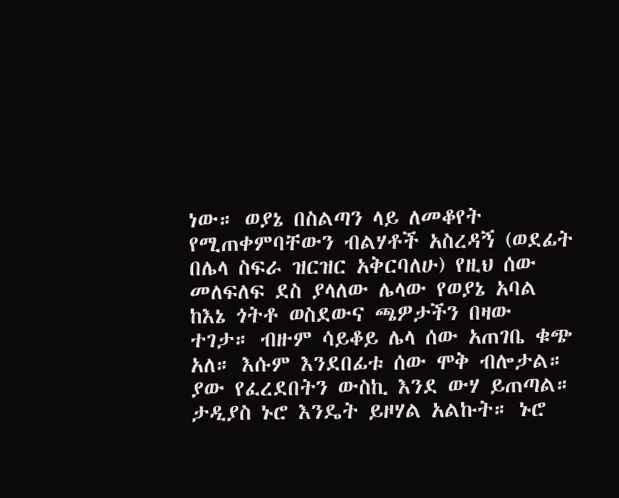ነው። ወያኔ በስልጣን ላይ ለመቆየት የሚጠቀምባቸውን ብልሃቶች አስረዳኝ (ወደፊት በሌላ ስፍራ ዝርዝር አቅርባለሁ) የዚህ ሰው መለፍለፍ ደስ ያላለው ሌላው የወያኔ አባል ከእኔ ጎትቶ ወስደውና ጫዎታችን በዛው ተገታ። ብዙም ሳይቆይ ሌላ ሰው አጠገቤ ቁጭ አለ። እሱም እንደበፊቱ ሰው ሞቅ ብሎታል። ያው የፈረደበትን ውስኪ እንደ ውሃ ይጠጣል። ታዲያስ ኑሮ እንዴት ይዞሃል አልኩት። ኑሮ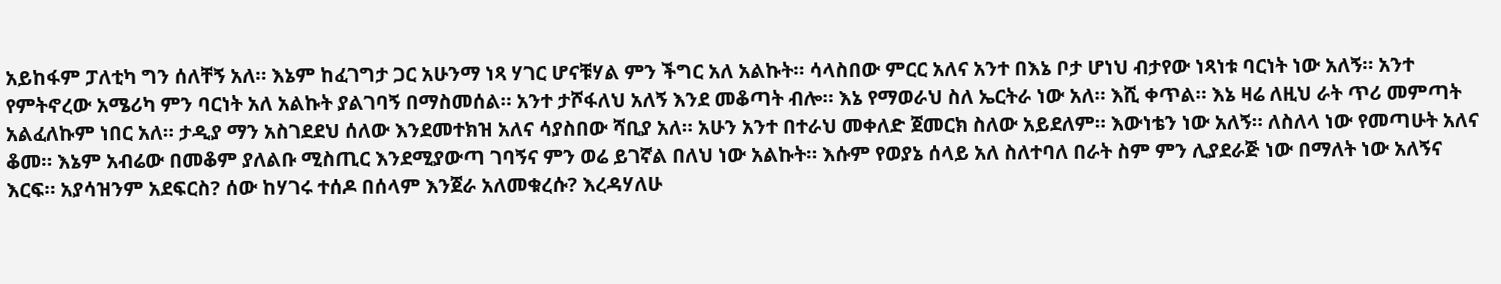አይከፋም ፓለቲካ ግን ሰለቸኝ አለ። እኔም ከፈገግታ ጋር አሁንማ ነጻ ሃገር ሆናቹሃል ምን ችግር አለ አልኩት። ሳላስበው ምርር አለና አንተ በእኔ ቦታ ሆነህ ብታየው ነጻነቱ ባርነት ነው አለኝ። አንተ የምትኖረው አሜሪካ ምን ባርነት አለ አልኩት ያልገባኝ በማስመሰል። አንተ ታሾፋለህ አለኝ እንደ መቆጣት ብሎ። እኔ የማወራህ ስለ ኤርትራ ነው አለ። እሺ ቀጥል። እኔ ዛሬ ለዚህ ራት ጥሪ መምጣት አልፈለኩም ነበር አለ። ታዲያ ማን አስገደደህ ሰለው እንደመተክዝ አለና ሳያስበው ሻቢያ አለ። አሁን አንተ በተራህ መቀለድ ጀመርክ ስለው አይደለም። እውነቴን ነው አለኝ። ለስለላ ነው የመጣሁት አለና ቆመ። እኔም አብሬው በመቆም ያለልቡ ሚስጢር እንደሚያውጣ ገባኝና ምን ወሬ ይገኛል በለህ ነው አልኩት። እሱም የወያኔ ሰላይ አለ ስለተባለ በራት ስም ምን ሊያደራጅ ነው በማለት ነው አለኝና እርፍ። አያሳዝንም አደፍርስ? ሰው ከሃገሩ ተሰዶ በሰላም እንጀራ አለመቁረሱ? እረዳሃለሁ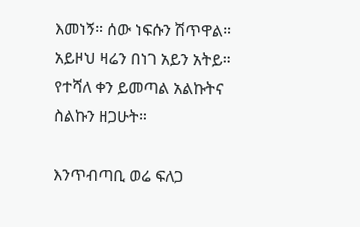እመነኝ። ሰው ነፍሱን ሽጥዋል። አይዞህ ዛሬን በነገ አይን አትይ። የተሻለ ቀን ይመጣል አልኩትና ስልኩን ዘጋሁት።

እንጥብጣቢ ወሬ ፍለጋ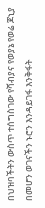በህዝባችትን ውስጥ ተሰግስገው የሻብያና የወያኔ የወሬ ጆኒያ በመሆን ወገናችን ኑሮን እንዳይገፋ እንቅፋት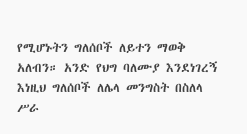የሚሆኑትን ግለሰቦች ለይተን ማወቅ አለብን። አንድ የህግ ባለሙያ እንደነገረኝ እነዚህ ግለሰቦች ለሌላ መንግስት በስለላ ሥራ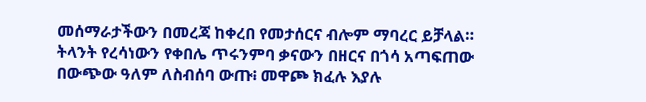መሰማራታችውን በመረጃ ከቀረበ የመታሰርና ብሎም ማባረር ይቻላል። ትላንት የረሳነውን የቀበሌ ጥሩንምባ ቃናውን በዘርና በጎሳ አጣፍጠው በውጭው ዓለም ለስብሰባ ውጡ፧ መዋጮ ክፈሉ እያሉ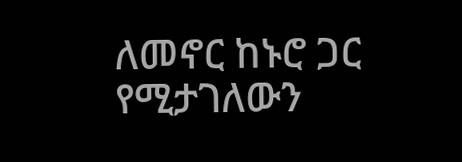ለመኖር ከኑሮ ጋር የሚታገለውን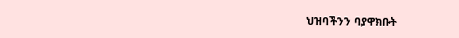ህዝባችንን ባያዋክቡት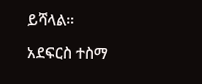ይሻላል።

አደፍርስ ተስማ